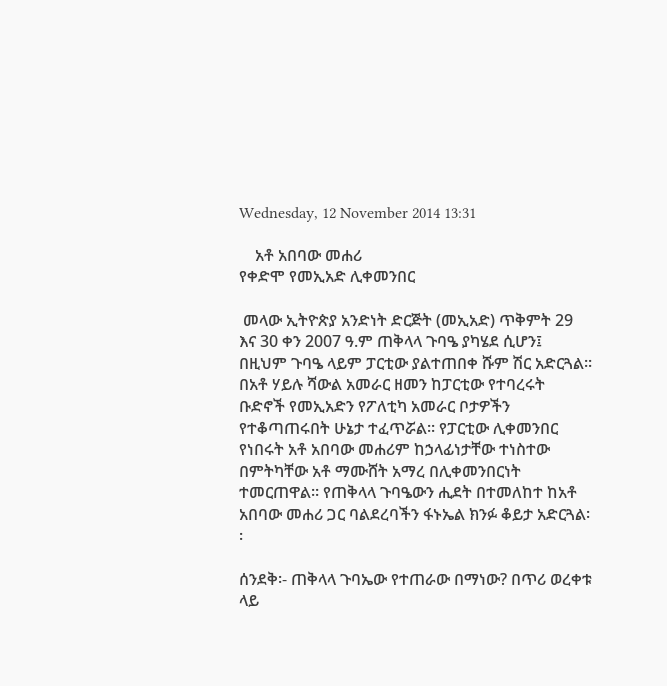Wednesday, 12 November 2014 13:31

    አቶ አበባው መሐሪ
የቀድሞ የመኢአድ ሊቀመንበር

 መላው ኢትዮጵያ አንድነት ድርጅት (መኢአድ) ጥቅምት 29 እና 30 ቀን 2007 ዓ.ም ጠቅላላ ጉባዔ ያካሄደ ሲሆን፤ በዚህም ጉባዔ ላይም ፓርቲው ያልተጠበቀ ሹም ሽር አድርጓል፡፡ በአቶ ሃይሉ ሻውል አመራር ዘመን ከፓርቲው የተባረሩት ቡድኖች የመኢአድን የፖለቲካ አመራር ቦታዎችን የተቆጣጠሩበት ሁኔታ ተፈጥሯል፡፡ የፓርቲው ሊቀመንበር የነበሩት አቶ አበባው መሐሪም ከኃላፊነታቸው ተነስተው በምትካቸው አቶ ማሙሸት አማረ በሊቀመንበርነት ተመርጠዋል። የጠቅላላ ጉባዔውን ሒደት በተመለከተ ከአቶ አበባው መሐሪ ጋር ባልደረባችን ፋኑኤል ክንፉ ቆይታ አድርጓል፡፡

ሰንደቅ፡- ጠቅላላ ጉባኤው የተጠራው በማነው? በጥሪ ወረቀቱ ላይ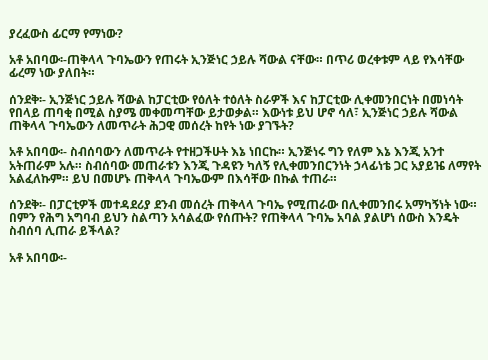ያረፈውስ ፊርማ የማነው?

አቶ አበባው፡-ጠቅላላ ጉባኤውን የጠሩት ኢንጅነር ኃይሉ ሻውል ናቸው። በጥሪ ወረቀቱም ላይ የእሳቸው ፊረማ ነው ያለበት።

ሰንደቅ፡- ኢንጅነር ኃይሉ ሻውል ከፓርቲው የዕለት ተዕለት ስራዎች እና ከፓርቲው ሊቀመንበርነት በመነሳት የበላይ ጠባቂ በሚል ስያሜ መቀመጣቸው ይታወቃል። እውነቱ ይህ ሆኖ ሳለ፣ ኢንጅነር ኃይሉ ሻውል ጠቅላላ ጉባኤውን ለመጥራት ሕጋዊ መሰረት ከየት ነው ያገኙት?

አቶ አበባው፡- ስብሰባውን ለመጥራት የተዘጋችሁት እኔ ነበርኩ። ኢንጅነሩ ግን የለም እኔ እንጂ አንተ አትጠራም አሉ። ስብሰባው መጠራቱን እንጂ ጉዳዩን ካለኝ የሊቀመንበርንነት ኃላፊነቴ ጋር አያይዤ ለማየት አልፈለኩም። ይህ በመሆኑ ጠቅላላ ጉባኤውም በእሳቸው በኩል ተጠራ።

ሰንደቅ፡- በፓርቲዎች መተዳደሪያ ደንብ መሰረት ጠቅላላ ጉባኤ የሚጠራው በሊቀመንበሩ አማካኝነት ነው። በምን የሕግ አግባብ ይህን ስልጣን አሳልፈው የሰጡት? የጠቅላላ ጉባኤ አባል ያልሆነ ሰውስ እንዴት ስብሰባ ሊጠራ ይችላል?

አቶ አበባው፡-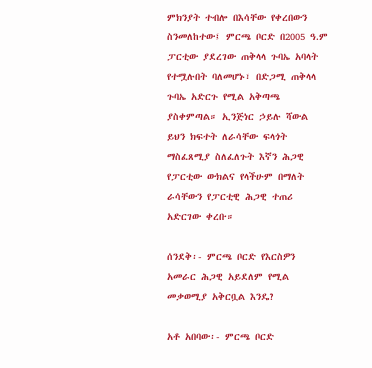ምክንያት ተብሎ በእሳቸው የቀረበውን ስንመለከተው፤ ምርጫ ቦርድ በ2005 ዓ.ም ፓርቲው ያደረገው ጠቅላላ ጉባኤ አባላት የተሟሉበት ባለመሆኑ፣ በድጋሚ ጠቅላላ ጉባኤ አድርጉ የሚል አቅጣጫ ያስቀምጣል። ኢንጅነር ኃይሉ ሻውል ይህን ክፍተት ለራሳቸው ፍላጎት ማስፈጸሚያ ስለፈለጉት እኛን ሕጋዊ የፓርቲው ውክልና የላችሁም በማለት ራሳቸውን የፓርቲዊ ሕጋዊ ተጠሪ አድርገው ቀረቡ።

ሰንደቅ፡- ምርጫ ቦርድ የእርስዎን አመራር ሕጋዊ አይደለም የሚል መቃወሚያ አቅርቧል እንዴ?

አቶ አበባው፡- ምርጫ ቦርድ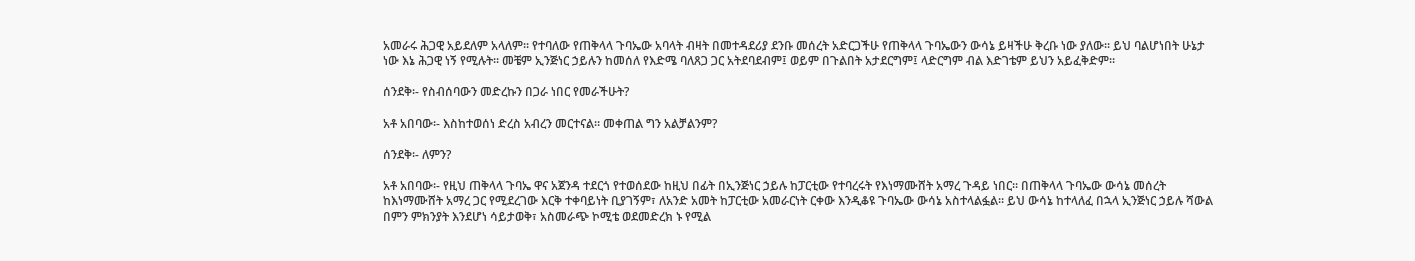አመራሩ ሕጋዊ አይደለም አላለም። የተባለው የጠቅላላ ጉባኤው አባላት ብዛት በመተዳደሪያ ደንቡ መሰረት አድርጋችሁ የጠቅላላ ጉባኤውን ውሳኔ ይዛችሁ ቅረቡ ነው ያለው። ይህ ባልሆነበት ሁኔታ ነው እኔ ሕጋዊ ነኝ የሚሉት። መቼም ኢንጅነር ኃይሉን ከመሰለ የእድሜ ባለጸጋ ጋር አትደባደብም፤ ወይም በጉልበት አታደርግም፤ ላድርግም ብል እድገቴም ይህን አይፈቅድም።

ሰንደቅ፡- የስብሰባውን መድረኩን በጋራ ነበር የመራችሁት?

አቶ አበባው፡- እስከተወሰነ ድረስ አብረን መርተናል። መቀጠል ግን አልቻልንም?

ሰንደቅ፡- ለምን?

አቶ አበባው፡- የዚህ ጠቅላላ ጉባኤ ዋና አጀንዳ ተደርጎ የተወሰደው ከዚህ በፊት በኢንጅነር ኃይሉ ከፓርቲው የተባረሩት የእነማሙሸት አማረ ጉዳይ ነበር። በጠቅላላ ጉባኤው ውሳኔ መሰረት ከእነማሙሸት አማረ ጋር የሚደረገው እርቅ ተቀባይነት ቢያገኝም፣ ለአንድ አመት ከፓርቲው አመራርነት ርቀው እንዲቆዩ ጉባኤው ውሳኔ አስተላልፏል። ይህ ውሳኔ ከተላለፈ በኋላ ኢንጅነር ኃይሉ ሻውል በምን ምክንያት እንደሆነ ሳይታወቅ፣ አስመራጭ ኮሚቴ ወደመድረክ ኑ የሚል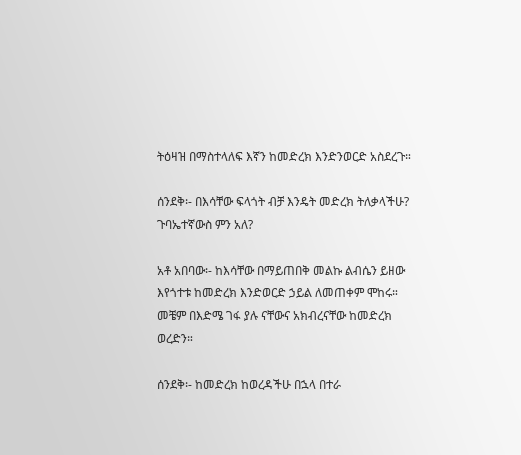ትዕዛዝ በማስተላለፍ እኛን ከመድረክ እንድንወርድ አስደረጉ።

ሰንደቅ፡- በእሳቸው ፍላጎት ብቻ እንዴት መድረክ ትለቃላችሁ? ጉባኤተኛውስ ምን አለ?

አቶ አበባው፡- ከእሳቸው በማይጠበቅ መልኩ ልብሴን ይዘው እየጎተቱ ከመድረክ እንድወርድ ኃይል ለመጠቀም ሞከሩ። መቼም በእድሜ ገፋ ያሉ ናቸውና አክብረናቸው ከመድረክ ወረድን።

ሰንደቅ፡- ከመድረክ ከወረዳችሁ በኋላ በተራ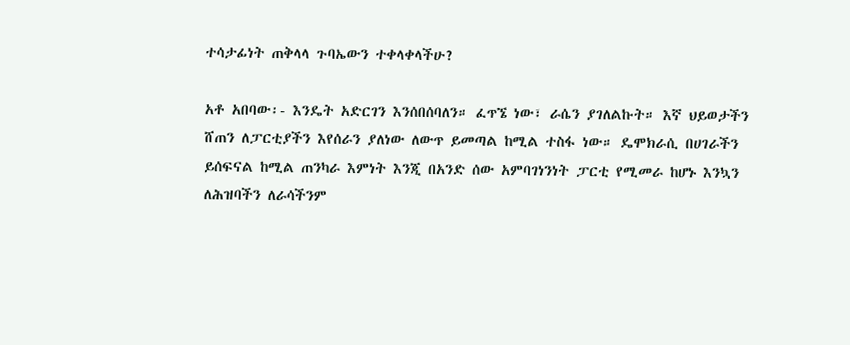ተሳታፊነት ጠቅላላ ጉባኤውን ተቀላቀላችሁ?

አቶ አበባው፡- እንዴት አድርገን እንሰበሰባለን። ፈጥኜ ነው፣ ራሴን ያገለልኩት። እኛ ህይወታችን ሸጠን ለፓርቲያችን እየሰራን ያለነው ለውጥ ይመጣል ከሚል ተስፋ ነው። ዴሞክራሲ በሀገራችን ይሰፍናል ከሚል ጠንካራ እምነት እንጂ በአንድ ሰው አምባገነንነት ፓርቲ የሚመራ ከሆኑ እንኳን ለሕዝባችን ለራሳችንም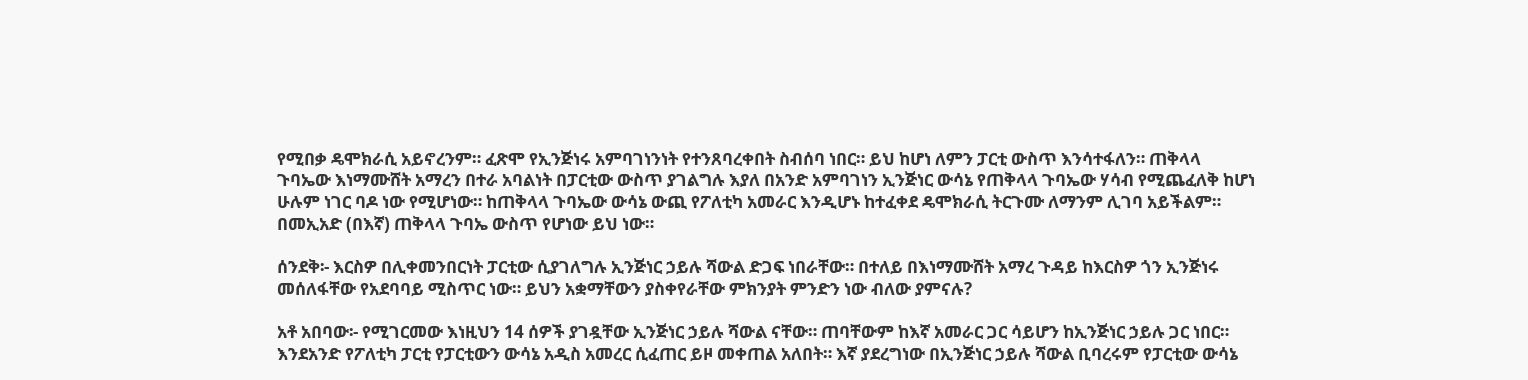የሚበቃ ዴሞክራሲ አይኖረንም። ፈጽሞ የኢንጅነሩ አምባገነንነት የተንጸባረቀበት ስብሰባ ነበር። ይህ ከሆነ ለምን ፓርቲ ውስጥ እንሳተፋለን። ጠቅላላ ጉባኤው እነማሙሸት አማረን በተራ አባልነት በፓርቲው ውስጥ ያገልግሉ እያለ በአንድ አምባገነን ኢንጅነር ውሳኔ የጠቅላላ ጉባኤው ሃሳብ የሚጨፈለቅ ከሆነ ሁሉም ነገር ባዶ ነው የሚሆነው። ከጠቅላላ ጉባኤው ውሳኔ ውጪ የፖለቲካ አመራር እንዲሆኑ ከተፈቀደ ዴሞክራሲ ትርጉሙ ለማንም ሊገባ አይችልም። በመኢአድ (በእኛ) ጠቅላላ ጉባኤ ውስጥ የሆነው ይህ ነው።

ሰንደቅ፡- እርስዎ በሊቀመንበርነት ፓርቲው ሲያገለግሉ ኢንጅነር ኃይሉ ሻውል ድጋፍ ነበራቸው። በተለይ በእነማሙሸት አማረ ጉዳይ ከእርስዎ ጎን ኢንጅነሩ መሰለፋቸው የአደባባይ ሚስጥር ነው። ይህን አቋማቸውን ያስቀየራቸው ምክንያት ምንድን ነው ብለው ያምናሉ?

አቶ አበባው፡- የሚገርመው እነዚህን 14 ሰዎች ያገዷቸው ኢንጅነር ኃይሉ ሻውል ናቸው። ጠባቸውም ከእኛ አመራር ጋር ሳይሆን ከኢንጅነር ኃይሉ ጋር ነበር። እንደአንድ የፖለቲካ ፓርቲ የፓርቲውን ውሳኔ አዲስ አመረር ሲፈጠር ይዞ መቀጠል አለበት። እኛ ያደረግነው በኢንጅነር ኃይሉ ሻውል ቢባረሩም የፓርቲው ውሳኔ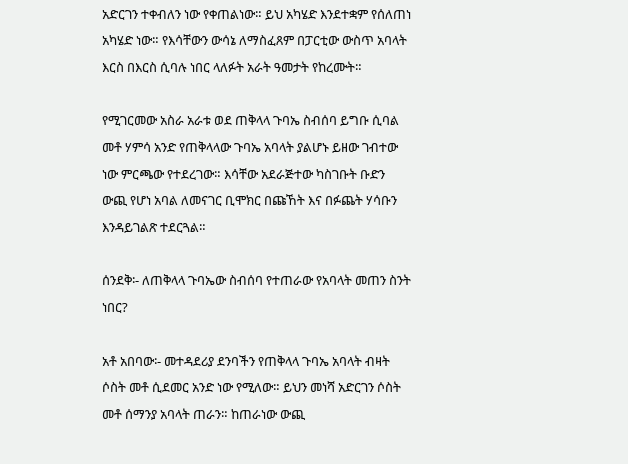አድርገን ተቀብለን ነው የቀጠልነው። ይህ አካሄድ እንደተቋም የሰለጠነ አካሄድ ነው። የእሳቸውን ውሳኔ ለማስፈጸም በፓርቲው ውስጥ አባላት እርስ በእርስ ሲባሉ ነበር ላለፉት አራት ዓመታት የከረሙት።

የሚገርመው አስራ አራቱ ወደ ጠቅላላ ጉባኤ ስብሰባ ይግቡ ሲባል መቶ ሃምሳ አንድ የጠቅላላው ጉባኤ አባላት ያልሆኑ ይዘው ገብተው ነው ምርጫው የተደረገው። እሳቸው አደራጅተው ካስገቡት ቡድን ውጪ የሆነ አባል ለመናገር ቢሞክር በጩኸት እና በፉጨት ሃሳቡን እንዳይገልጽ ተደርጓል።

ሰንደቅ፡- ለጠቅላላ ጉባኤው ስብሰባ የተጠራው የአባላት መጠን ስንት ነበር?

አቶ አበባው፡- መተዳደሪያ ደንባችን የጠቅላላ ጉባኤ አባላት ብዛት ሶስት መቶ ሲደመር አንድ ነው የሚለው። ይህን መነሻ አድርገን ሶስት መቶ ሰማንያ አባላት ጠራን። ከጠራነው ውጪ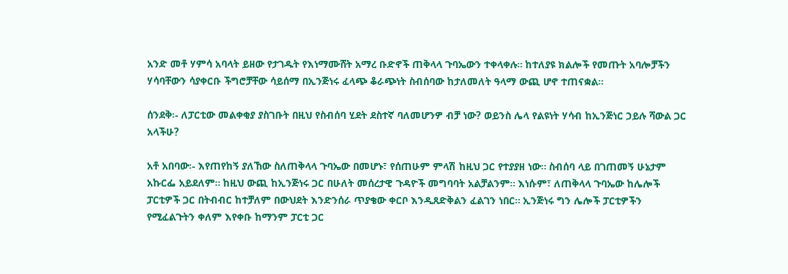አንድ መቶ ሃምሳ አባላት ይዘው የታገዱት የእነማሙሸት አማረ ቡድኖች ጠቅላላ ጉባኤውን ተቀላቀሉ። ከተለያዩ ክልሎች የመጡት አባሎቻችን ሃሳባቸውን ሳያቀርቡ ችግሮቻቸው ሳይሰማ በኢንጅነሩ ፈላጭ ቆራጭነት ስብሰባው ከታለመለት ዓላማ ውጪ ሆኖ ተጠናቋል።

ሰንደቅ፡- ለፓርቲው መልቀቂያ ያስገቡት በዚህ የስብሰባ ሂደት ደስተኛ ባለመሆንዎ ብቻ ነው? ወይንስ ሌላ የልዩነት ሃሳብ ከኢንጅነር ኃይሉ ሻውል ጋር አላችሁ?

አቶ አበባው፡- እየጠየከኝ ያለኸው ስለጠቅላላ ጉባኤው በመሆኑ፣ የሰጠሁም ምላሽ ከዚህ ጋር የተያያዘ ነው። ስብሰባ ላይ በገጠመኝ ሁኔታም አኩርፌ አይደለም። ከዚህ ውጪ ከኢንጅነሩ ጋር በሁለት መሰረታዊ ጉዳዮች መግባባት አልቻልንም። እነሱም፣ ለጠቅላላ ጉባኤው ከሌሎች ፓርቲዎች ጋር በትብብር ከተቻለም በውህደት እንድንሰራ ጥያቄው ቀርቦ እንዲጸድቅልን ፈልገን ነበር። ኢንጅነሩ ግን ሌሎች ፓርቲዎችን የሚፈልጉትን ቀለም እየቀቡ ከማንም ፓርቲ ጋር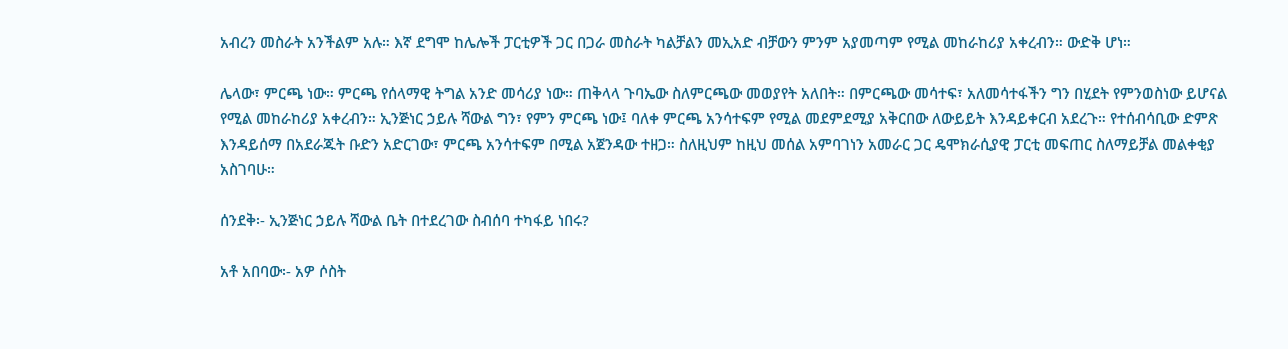አብረን መስራት አንችልም አሉ። እኛ ደግሞ ከሌሎች ፓርቲዎች ጋር በጋራ መስራት ካልቻልን መኢአድ ብቻውን ምንም አያመጣም የሚል መከራከሪያ አቀረብን። ውድቅ ሆነ።

ሌላው፣ ምርጫ ነው። ምርጫ የሰላማዊ ትግል አንድ መሳሪያ ነው። ጠቅላላ ጉባኤው ስለምርጫው መወያየት አለበት። በምርጫው መሳተፍ፣ አለመሳተፋችን ግን በሂደት የምንወስነው ይሆናል የሚል መከራከሪያ አቀረብን። ኢንጅነር ኃይሉ ሻውል ግን፣ የምን ምርጫ ነው፤ ባለቀ ምርጫ አንሳተፍም የሚል መደምደሚያ አቅርበው ለውይይት እንዳይቀርብ አደረጉ። የተሰብሳቢው ድምጽ እንዳይሰማ በአደራጁት ቡድን አድርገው፣ ምርጫ አንሳተፍም በሚል አጀንዳው ተዘጋ። ስለዚህም ከዚህ መሰል አምባገነን አመራር ጋር ዴሞክራሲያዊ ፓርቲ መፍጠር ስለማይቻል መልቀቂያ አስገባሁ።

ሰንደቅ፡- ኢንጅነር ኃይሉ ሻውል ቤት በተደረገው ስብሰባ ተካፋይ ነበሩ?

አቶ አበባው፡- አዎ ሶስት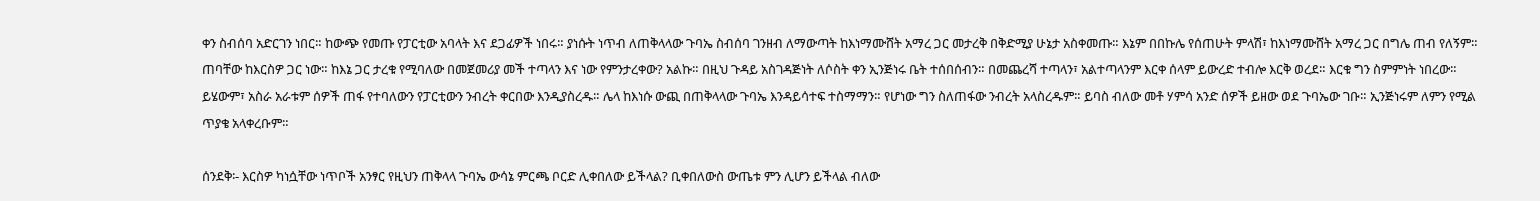ቀን ስብሰባ አድርገን ነበር። ከውጭ የመጡ የፓርቲው አባላት እና ደጋፊዎች ነበሩ። ያነሱት ነጥብ ለጠቅላላው ጉባኤ ስብሰባ ገንዘብ ለማውጣት ከእነማሙሸት አማረ ጋር መታረቅ በቅድሚያ ሁኔታ አስቀመጡ። እኔም በበኩሌ የሰጠሁት ምላሽ፣ ከእነማሙሸት አማረ ጋር በግሌ ጠብ የለኝም። ጠባቸው ከእርስዎ ጋር ነው። ከእኔ ጋር ታረቁ የሚባለው በመጀመሪያ መች ተጣላን እና ነው የምንታረቀው? አልኩ። በዚህ ጉዳይ አስገዳጅነት ለሶስት ቀን ኢንጅነሩ ቤት ተሰበሰብን። በመጨረሻ ተጣላን፣ አልተጣላንም እርቀ ሰላም ይውረድ ተብሎ እርቅ ወረደ። እርቁ ግን ስምምነት ነበረው። ይሄውም፣ አስራ አራቱም ሰዎች ጠፋ የተባለውን የፓርቲውን ንብረት ቀርበው እንዲያስረዱ። ሌላ ከእነሱ ውጪ በጠቅላላው ጉባኤ እንዳይሳተፍ ተስማማን። የሆነው ግን ስለጠፋው ንብረት አላስረዱም። ይባስ ብለው መቶ ሃምሳ አንድ ሰዎች ይዘው ወደ ጉባኤው ገቡ። ኢንጅነሩም ለምን የሚል ጥያቄ አላቀረቡም።

ሰንደቅ፡- እርስዎ ካነሷቸው ነጥቦች አንፃር የዚህን ጠቅላላ ጉባኤ ውሳኔ ምርጫ ቦርድ ሊቀበለው ይችላል? ቢቀበለውስ ውጤቱ ምን ሊሆን ይችላል ብለው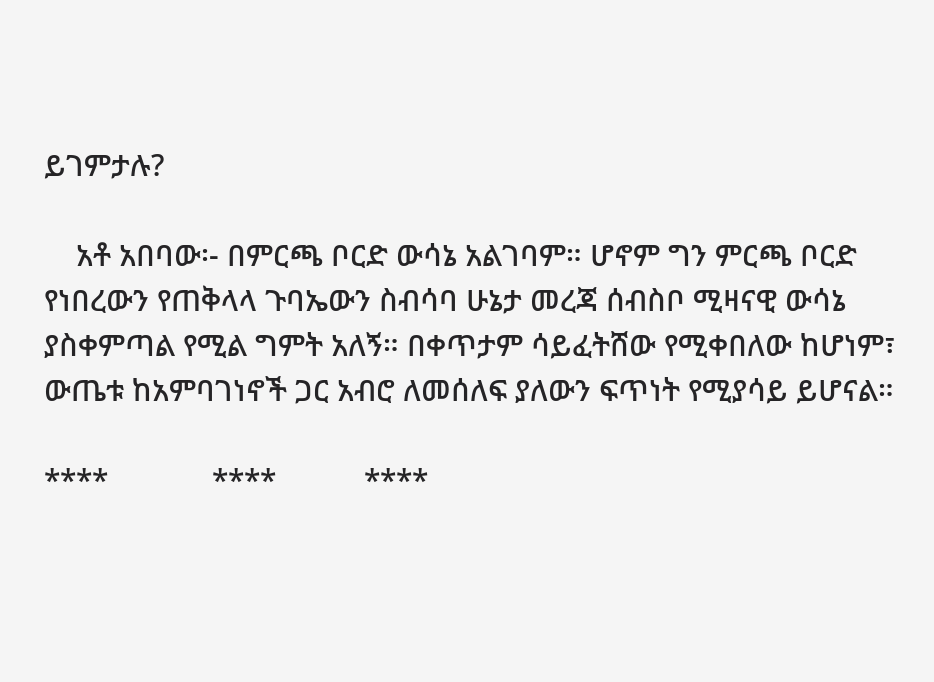ይገምታሉ?

    አቶ አበባው፡- በምርጫ ቦርድ ውሳኔ አልገባም። ሆኖም ግን ምርጫ ቦርድ የነበረውን የጠቅላላ ጉባኤውን ስብሳባ ሁኔታ መረጃ ሰብስቦ ሚዛናዊ ውሳኔ ያስቀምጣል የሚል ግምት አለኝ። በቀጥታም ሳይፈትሸው የሚቀበለው ከሆነም፣ ውጤቱ ከአምባገነኖች ጋር አብሮ ለመሰለፍ ያለውን ፍጥነት የሚያሳይ ይሆናል።

****             ****           ****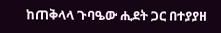ከጠቅላላ ጉባዔው ሒደት ጋር በተያያዘ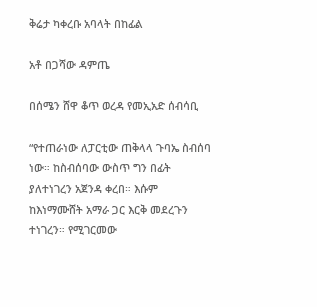ቅሬታ ካቀረቡ አባላት በከፊል

አቶ በጋሻው ዳምጤ

በሰሜን ሸዋ ቆጥ ወረዳ የመኢአድ ሰብሳቢ

“የተጠራነው ለፓርቲው ጠቅላላ ጉባኤ ስብሰባ ነው። ከስብሰባው ውስጥ ግን በፊት ያለተነገረን አጀንዳ ቀረበ። እሱም ከእነማሙሸት አማራ ጋር እርቅ መደረጉን ተነገረን። የሚገርመው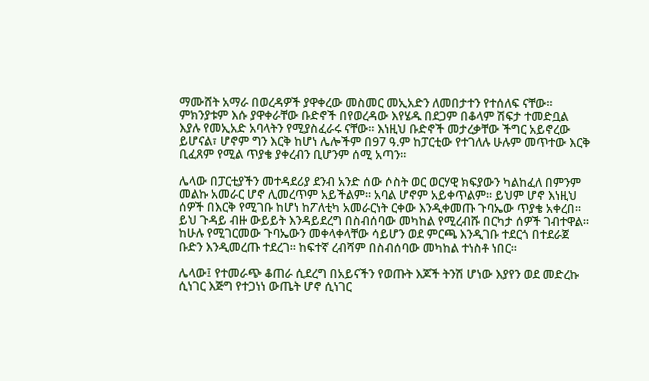ማሙሸት አማራ በወረዳዎች ያዋቀረው መስመር መኢአድን ለመበታተን የተሰለፍ ናቸው። ምክንያቱም እሱ ያዋቀራቸው ቡድኖች በየወረዳው እየሄዱ በደጋም በቆላም ሽፍታ ተመድቧል እያሉ የመኢአድ አባላትን የሚያስፈራሩ ናቸው። እነዚህ ቡድኖች መታረቃቸው ችግር አይኖረው ይሆናል፣ ሆኖም ግን እርቅ ከሆነ ሌሎችም በ97 ዓ.ም ከፓርቲው የተገለሉ ሁሉም መጥተው እርቅ ቢፈጸም የሚል ጥያቄ ያቀረብን ቢሆንም ሰሚ አጣን።

ሌላው በፓርቲያችን መተዳደሪያ ደንብ አንድ ሰው ሶስት ወር ወርሃዊ ክፍያውን ካልከፈለ በምንም መልኩ አመራር ሆኖ ሊመረጥም አይችልም። አባል ሆኖም አይቀጥልም። ይህም ሆኖ እነዚህ ሰዎች በእርቅ የሚገቡ ከሆነ ከፖለቲካ አመራርነት ርቀው እንዲቀመጡ ጉባኤው ጥያቄ አቀረበ። ይህ ጉዳይ ብዙ ውይይት እንዳይደረግ በስብሰባው መካከል የሚረብሹ በርካታ ሰዎች ገብተዋል። ከሁሉ የሚገርመው ጉባኤውን መቀላቀላቸው ሳይሆን ወደ ምርጫ እንዲገቡ ተደርጎ በተደራጀ ቡድን እንዲመረጡ ተደረገ። ከፍተኛ ረብሻም በስብሰባው መካከል ተነስቶ ነበር።

ሌላው፤ የተመራጭ ቆጠራ ሲደረግ በአይናችን የወጡት እጆች ትንሽ ሆነው እያየን ወደ መድረኩ ሲነገር እጅግ የተጋነነ ውጤት ሆኖ ሲነገር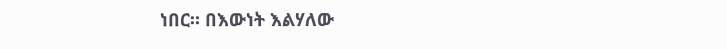ነበር። በእውነት እልሃለው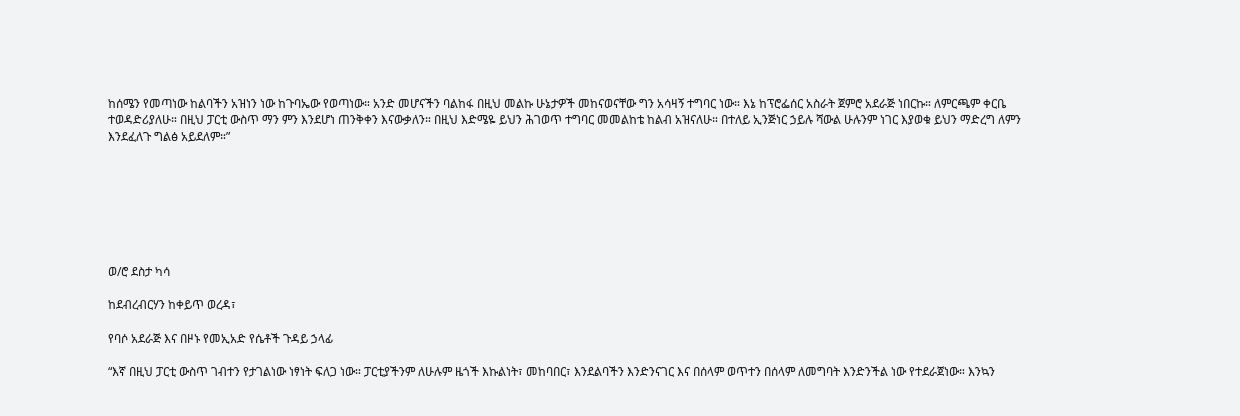ከሰሜን የመጣነው ከልባችን አዝነን ነው ከጉባኤው የወጣነው። አንድ መሆናችን ባልከፋ በዚህ መልኩ ሁኔታዎች መከናወናቸው ግን አሳዛኝ ተግባር ነው። እኔ ከፕሮፌሰር አስራት ጀምሮ አደራጅ ነበርኩ። ለምርጫም ቀርቤ ተወዳድሪያለሁ። በዚህ ፓርቲ ውስጥ ማን ምን እንደሆነ ጠንቅቀን እናውቃለን። በዚህ እድሜዬ ይህን ሕገወጥ ተግባር መመልከቴ ከልብ አዝናለሁ። በተለይ ኢንጅነር ኃይሉ ሻውል ሁሉንም ነገር እያወቁ ይህን ማድረግ ለምን እንደፈለጉ ግልፅ አይደለም።”







ወ/ሮ ደስታ ካሳ

ከደብረብርሃን ከቀይጥ ወረዳ፣

የባሶ አደራጅ እና በዞኑ የመኢአድ የሴቶች ጉዳይ ኃላፊ

“እኛ በዚህ ፓርቲ ውስጥ ገብተን የታገልነው ነፃነት ፍለጋ ነው። ፓርቲያችንም ለሁሉም ዜጎች እኩልነት፣ መከባበር፣ እንደልባችን እንድንናገር እና በሰላም ወጥተን በሰላም ለመግባት እንድንችል ነው የተደራጀነው። እንኳን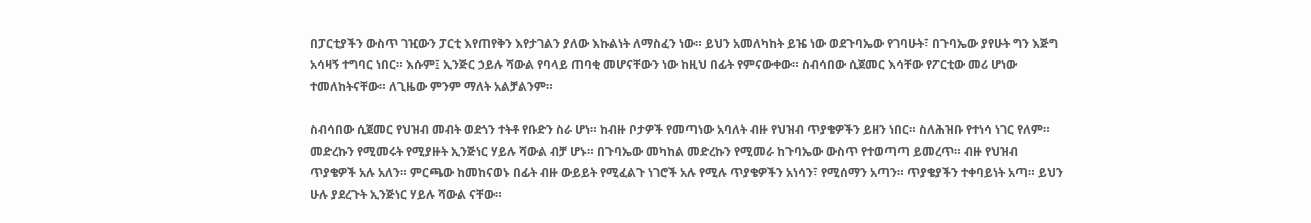በፓርቲያችን ውስጥ ገዢውን ፓርቲ እየጠየቅን እየታገልን ያለው እኩልነት ለማስፈን ነው። ይህን አመለካከት ይዤ ነው ወደጉባኤው የገባሁት፣ በጉባኤው ያየሁት ግን እጅግ አሳዛኝ ተግባር ነበር። እሱም፤ ኢንጅር ኃይሉ ሻውል የባላይ ጠባቂ መሆናቸውን ነው ከዚህ በፊት የምናውቀው። ስብሳበው ሲጀመር እሳቸው የፖርቲው መሪ ሆነው ተመለከትናቸው። ለጊዜው ምንም ማለት አልቻልንም።

ስብሳበው ሲጀመር የህዝብ መብት ወደጎን ተትቶ የቡድን ስራ ሆነ። ከብዙ ቦታዎች የመጣነው አባለት ብዙ የህዝብ ጥያቄዎችን ይዘን ነበር። ስለሕዝቡ የተነሳ ነገር የለም። መድረኩን የሚመሩት የሚያዙት ኢንጅነር ሃይሉ ሻውል ብቻ ሆኑ። በጉባኤው መካከል መድረኩን የሚመራ ከጉባኤው ውስጥ የተወጣጣ ይመረጥ። ብዙ የህዝብ ጥያቄዎች አሉ አለን። ምርጫው ከመከናወኑ በፊት ብዙ ውይይት የሚፈልጉ ነገሮች አሉ የሚሉ ጥያቄዎችን አነሳን፣ የሚሰማን አጣን። ጥያቄያችን ተቀባይነት አጣ። ይህን ሁሉ ያደረጉት ኢንጅነር ሃይሉ ሻውል ናቸው።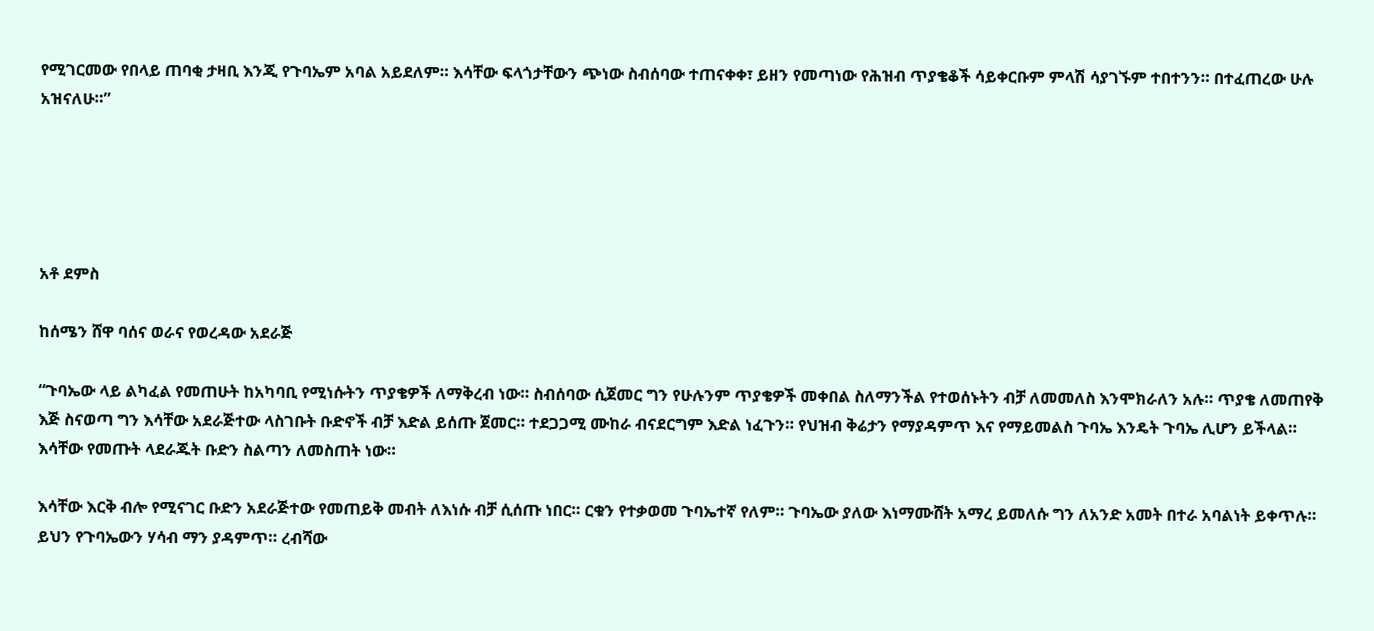የሚገርመው የበላይ ጠባቂ ታዛቢ እንጂ የጉባኤም አባል አይደለም። እሳቸው ፍላጎታቸውን ጭነው ስብሰባው ተጠናቀቀ፣ ይዘን የመጣነው የሕዝብ ጥያቄቆች ሳይቀርቡም ምላሽ ሳያገኙም ተበተንን። በተፈጠረው ሁሉ አዝናለሁ።”





አቶ ደምስ

ከሰሜን ሸዋ ባሰና ወራና የወረዳው አደራጅ

“ጉባኤው ላይ ልካፈል የመጠሁት ከአካባቢ የሚነሱትን ጥያቄዎች ለማቅረብ ነው። ስብሰባው ሲጀመር ግን የሁሉንም ጥያቄዎች መቀበል ስለማንችል የተወሰኑትን ብቻ ለመመለስ እንሞክራለን አሉ። ጥያቄ ለመጠየቅ እጅ ስናወጣ ግን እሳቸው አደራጅተው ላስገቡት ቡድኖች ብቻ እድል ይሰጡ ጀመር። ተደጋጋሚ ሙከራ ብናደርግም እድል ነፈጉን። የህዝብ ቅሬታን የማያዳምጥ እና የማይመልስ ጉባኤ እንዴት ጉባኤ ሊሆን ይችላል። እሳቸው የመጡት ላደራጁት ቡድን ስልጣን ለመስጠት ነው።

እሳቸው እርቅ ብሎ የሚናገር ቡድን አደራጅተው የመጠይቅ መብት ለእነሱ ብቻ ሲሰጡ ነበር። ርቁን የተቃወመ ጉባኤተኛ የለም። ጉባኤው ያለው እነማሙሸት አማረ ይመለሱ ግን ለአንድ አመት በተራ አባልነት ይቀጥሉ። ይህን የጉባኤውን ሃሳብ ማን ያዳምጥ። ረብሻው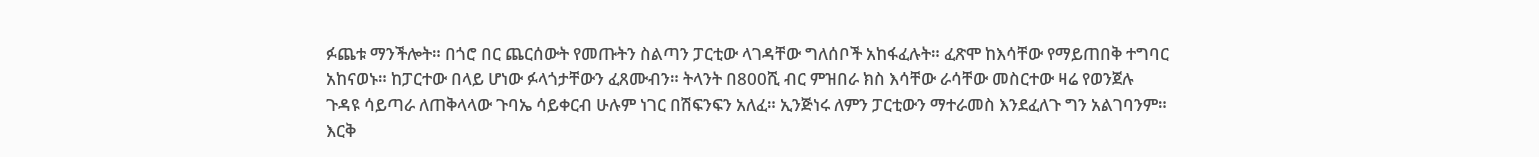ፉጨቱ ማንችሎት። በጎሮ በር ጨርሰውት የመጡትን ስልጣን ፓርቲው ላገዳቸው ግለሰቦች አከፋፈሉት። ፈጽሞ ከእሳቸው የማይጠበቅ ተግባር አከናወኑ። ከፓርተው በላይ ሆነው ፉላጎታቸውን ፈጸሙብን። ትላንት በ800ሺ ብር ምዝበራ ክስ እሳቸው ራሳቸው መስርተው ዛሬ የወንጀሉ ጉዳዩ ሳይጣራ ለጠቅላላው ጉባኤ ሳይቀርብ ሁሉም ነገር በሽፍንፍን አለፈ። ኢንጅነሩ ለምን ፓርቲውን ማተራመስ እንደፈለጉ ግን አልገባንም። እርቅ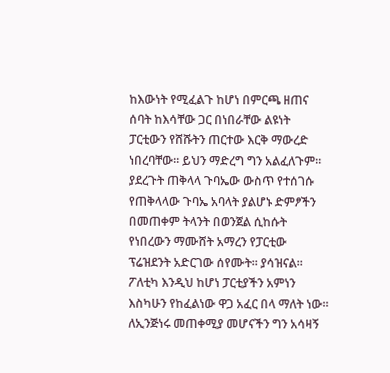ከእውነት የሚፈልጉ ከሆነ በምርጫ ዘጠና ሰባት ከእሳቸው ጋር በነበራቸው ልዩነት ፓርቲውን የሸሹትን ጠርተው እርቅ ማውረድ ነበረባቸው። ይህን ማድረግ ግን አልፈለጉም። ያደረጉት ጠቅላላ ጉባኤው ውስጥ የተሰገሱ የጠቅላላው ጉባኤ አባላት ያልሆኑ ድምፆችን በመጠቀም ትላንት በወንጀል ሲከሱት የነበረውን ማሙሸት አማረን የፓርቲው ፕሬዝደንት አድርገው ሰየሙት። ያሳዝናል። ፖለቲካ እንዲህ ከሆነ ፓርቲያችን አምነን እስካሁን የከፈልነው ዋጋ አፈር በላ ማለት ነው። ለኢንጅነሩ መጠቀሚያ መሆናችን ግን አሳዛኝ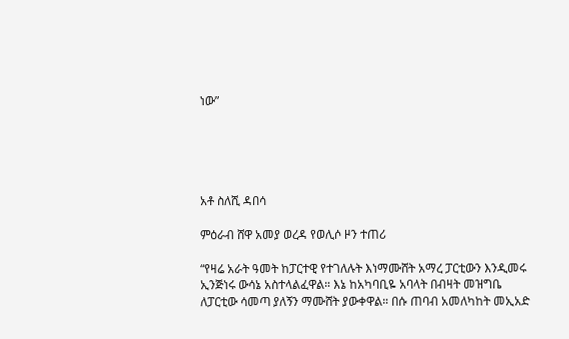ነው”





አቶ ስለሺ ዳበሳ

ምዕራብ ሸዋ አመያ ወረዳ የወሊሶ ዞን ተጠሪ

“የዛሬ አራት ዓመት ከፓርተዊ የተገለሉት እነማሙሸት አማረ ፓርቲውን እንዲመሩ ኢንጅነሩ ውሳኔ አስተላልፈዋል። እኔ ከአካባቢዬ አባላት በብዛት መዝግቤ ለፓርቲው ሳመጣ ያለኝን ማሙሸት ያውቀዋል። በሱ ጠባብ አመለካከት መኢአድ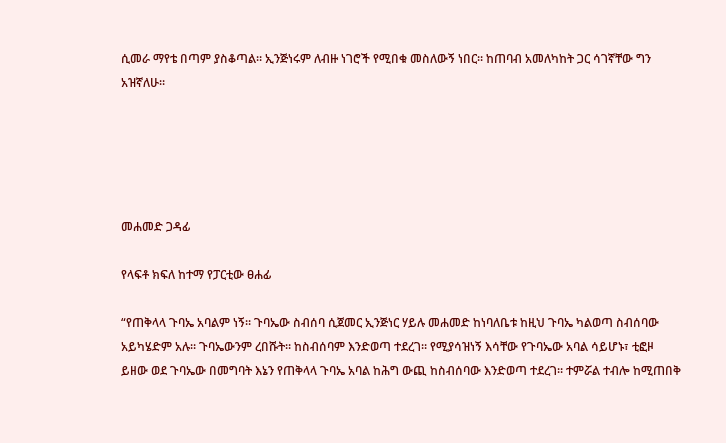ሲመራ ማየቴ በጣም ያስቆጣል። ኢንጅነሩም ለብዙ ነገሮች የሚበቁ መስለውኝ ነበር። ከጠባብ አመለካከት ጋር ሳገኛቸው ግን አዝኛለሁ።





መሐመድ ጋዳፊ

የላፍቶ ክፍለ ከተማ የፓርቲው ፀሐፊ

“የጠቅላላ ጉባኤ አባልም ነኝ። ጉባኤው ስብሰባ ሲጀመር ኢንጅነር ሃይሉ መሐመድ ከነባለቤቱ ከዚህ ጉባኤ ካልወጣ ስብሰባው አይካሄድም አሉ። ጉባኤውንም ረበሹት። ከስብሰባም እንድወጣ ተደረገ። የሚያሳዝነኝ እሳቸው የጉባኤው አባል ሳይሆኑ፣ ቲፎዞ ይዘው ወደ ጉባኤው በመግባት እኔን የጠቅላላ ጉባኤ አባል ከሕግ ውጪ ከስብሰባው እንድወጣ ተደረገ። ተምሯል ተብሎ ከሚጠበቅ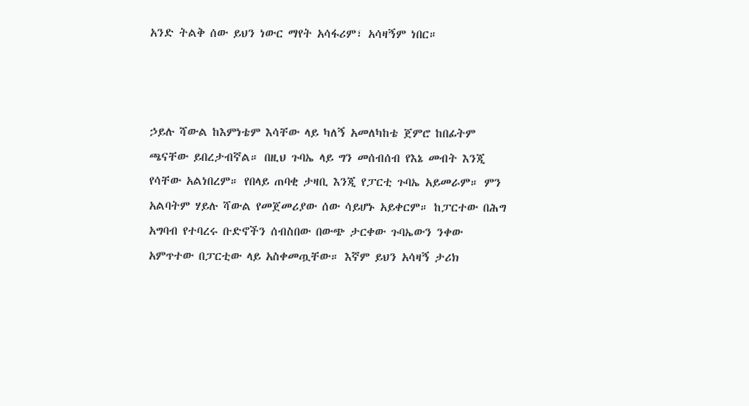አንድ ትልቅ ሰው ይህን ነውር ማየት አሳፋሪም፣ አሳዛኝም ነበር።



ኃይሉ ሻውል ከእምነቴም እሳቸው ላይ ካለኝ አመለካከቴ ጀምሮ ከበፊትም ጫናቸው ይበረታብኛል። በዚህ ጉባኤ ላይ ግን መሰብሰብ የእኔ መብት እንጂ የሳቸው አልነበረም። የበላይ ጠባቂ ታዛቢ እንጂ የፓርቲ ጉባኤ አይመራም። ምን አልባትም ሃይሉ ሻውል የመጀመሪያው ሰው ሳይሆኑ አይቀርም። ከፓርተው በሕግ አግባብ የተባረሩ ቡድኖችን ሰብስበው በውጭ ታርቀው ጉባኤውን ንቀው አምጥተው በፓርቲው ላይ አስቀመጧቸው። እኛም ይህን አሳዛኝ ታሪክ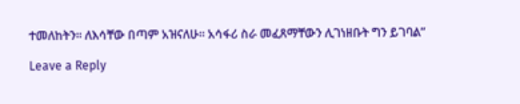ተመለከትን። ለእሳቸው በጣም አዝናለሁ። አሳፋሪ ስራ መፈጸማቸውን ሊገነዘቡት ግን ይገባል”

Leave a Reply